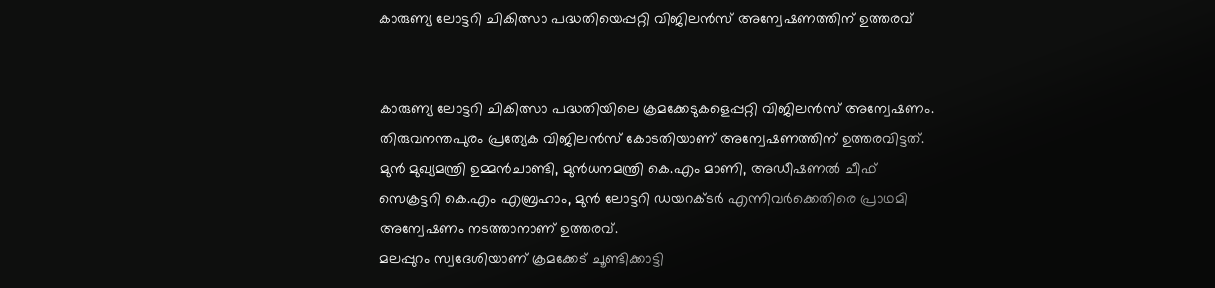കാരുണ്യ ലോട്ടറി ചികിത്സാ പദ്ധതിയെപ്പറ്റി വിജിലന്‍സ് അന്വേഷണത്തിന് ഉത്തരവ്


കാരുണ്യ ലോട്ടറി ചികിത്സാ പദ്ധതിയിലെ ക്രമക്കേടുകളെപ്പറ്റി വിജിലന്‍സ് അന്വേഷണം. തിരുവനന്തപുരം പ്രത്യേക വിജിലന്‍സ് കോടതിയാണ് അന്വേഷണത്തിന് ഉത്തരവിട്ടത്. മുന്‍ മുഖ്യമന്ത്രി ഉമ്മന്‍ചാണ്ടി, മുന്‍ധനമന്ത്രി കെ.എം മാണി, അഡീഷണല്‍ ചീഫ് സെക്രട്ടറി കെ.എം എബ്രഹാം, മുന്‍ ലോട്ടറി ഡയറക്ടര്‍ എന്നിവര്‍ക്കെതിരെ പ്രാഥമി അന്വേഷണം നടത്താനാണ് ഉത്തരവ്.
മലപ്പുറം സ്വദേശിയാണ് ക്രമക്കേട് ചൂണ്ടിക്കാട്ടി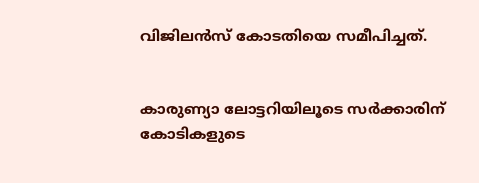വിജിലന്‍സ് കോടതിയെ സമീപിച്ചത്.


കാരുണ്യാ ലോട്ടറിയിലൂടെ സര്‍ക്കാരിന് കോടികളുടെ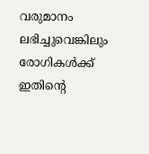വരുമാനം ലഭിച്ചുവെങ്കിലും രോഗികള്‍ക്ക് ഇതിന്റെ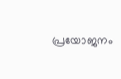പ്രയോജനം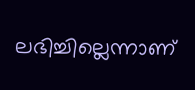ലഭിച്ചില്ലെന്നാണ്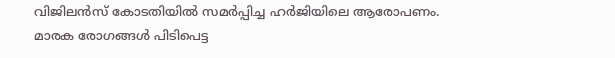വിജിലന്‍സ് കോടതിയില്‍ സമര്‍പ്പിച്ച ഹര്‍ജിയിലെ ആരോപണം.
മാരക രോഗങ്ങള്‍ പിടിപെട്ട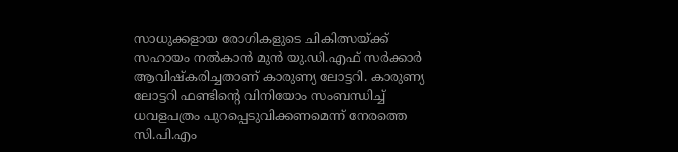സാധുക്കളായ രോഗികളുടെ ചികിത്സയ്ക്ക് സഹായം നല്‍കാന്‍ മുന്‍ യു.ഡി.എഫ് സര്‍ക്കാര്‍ ആവിഷ്കരിച്ചതാണ് കാരുണ്യ ലോട്ടറി. കാരുണ്യ ലോട്ടറി ഫണ്ടിന്റെ വിനിയോം സംബന്ധിച്ച്‌ ധവളപത്രം പുറപ്പെടുവിക്കണമെന്ന് നേരത്തെ സി.പി.എം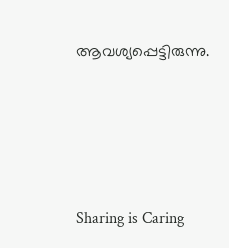ആവശ്യപ്പെട്ടിരുന്നു.




Sharing is Caring